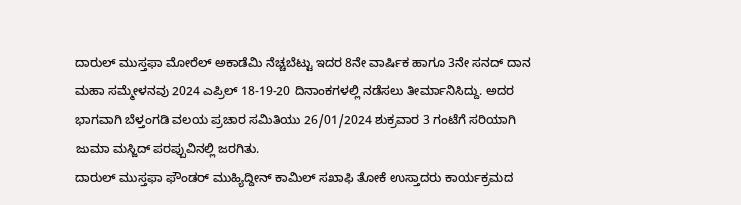ದಾರುಲ್ ಮುಸ್ತಫಾ ಮೋರೆಲ್ ಅಕಾಡೆಮಿ ನೆಚ್ಚಬೆಟ್ಟು ಇದರ 8ನೇ ವಾರ್ಷಿಕ ಹಾಗೂ 3ನೇ ಸನದ್ ದಾನ ಮಹಾ ಸಮ್ಮೇಳನವು 2024 ಎಪ್ರಿಲ್ 18-19-20 ದಿನಾಂಕಗಳಲ್ಲಿ ನಡೆಸಲು ತೀರ್ಮಾನಿಸಿದ್ದು. ಅದರ ಭಾಗವಾಗಿ ಬೆಳ್ತಂಗಡಿ ವಲಯ ಪ್ರಚಾರ ಸಮಿತಿಯು 26/01/2024 ಶುಕ್ರವಾರ 3 ಗಂಟೆಗೆ ಸರಿಯಾಗಿ ಜುಮಾ ಮಸ್ಜಿದ್ ಪರಪ್ಪುವಿನಲ್ಲಿ ಜರಗಿತು.
ದಾರುಲ್ ಮುಸ್ತಫಾ ಫೌಂಡರ್ ಮುಹ್ಯಿದ್ದೀನ್ ಕಾಮಿಲ್ ಸಖಾಫಿ ತೋಕೆ ಉಸ್ತಾದರು ಕಾರ್ಯಕ್ರಮದ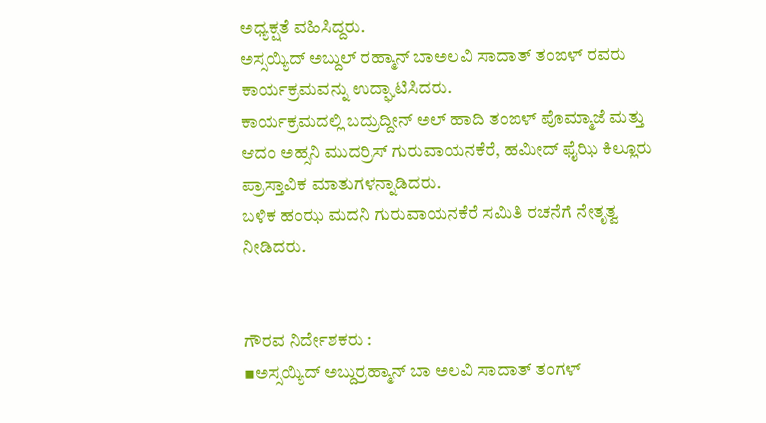ಅಧ್ಯಕ್ಷತೆ ವಹಿಸಿದ್ದರು.
ಅಸ್ಸಯ್ಯಿದ್ ಅಬ್ದುಲ್ ರಹ್ಮಾನ್ ಬಾಅಲವಿ ಸಾದಾತ್ ತಂಙಳ್ ರವರು ಕಾರ್ಯಕ್ರಮವನ್ನು ಉದ್ಘಾಟಿಸಿದರು.
ಕಾರ್ಯಕ್ರಮದಲ್ಲಿ ಬದ್ರುದ್ದೀನ್ ಅಲ್ ಹಾದಿ ತಂಙಳ್ ಪೊಮ್ಮಾಜೆ ಮತ್ತು ಆದಂ ಅಹ್ಸನಿ ಮುದರ್ರಿಸ್ ಗುರುವಾಯನಕೆರೆ, ಹಮೀದ್ ಫೈಝಿ ಕಿಲ್ಲೂರು ಪ್ರಾಸ್ತಾವಿಕ ಮಾತುಗಳನ್ನಾಡಿದರು.
ಬಳಿಕ ಹಂಝ ಮದನಿ ಗುರುವಾಯನಕೆರೆ ಸಮಿತಿ ರಚನೆಗೆ ನೇತೃತ್ವ ನೀಡಿದರು.


ಗೌರವ ನಿರ್ದೇಶಕರು :
▪ಅಸ್ಸಯ್ಯಿದ್ ಅಬ್ದುರ್ರಹ್ಮಾನ್ ಬಾ ಅಲವಿ ಸಾದಾತ್ ತಂಗಳ್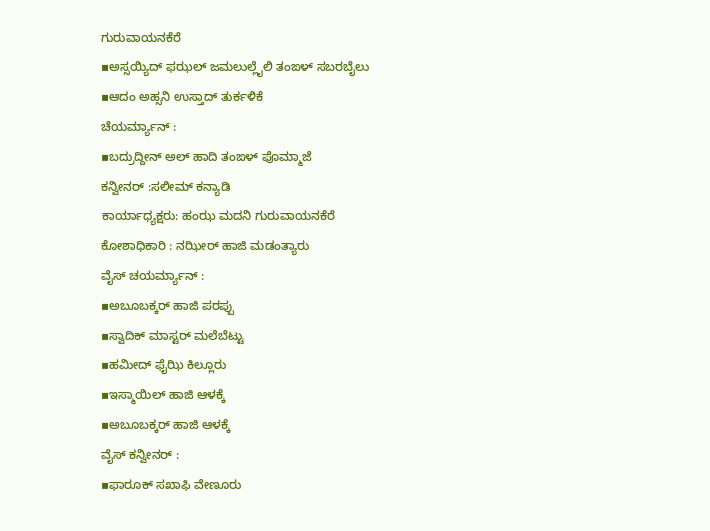ಗುರುವಾಯನಕೆರೆ
▪ಅಸ್ಸಯ್ಯಿದ್ ಫಝಲ್ ಜಮಲುಲ್ಲೈಲಿ ತಂಙಳ್ ಸಬರಬೈಲು
▪ಆದಂ ಅಹ್ಸನಿ ಉಸ್ತಾದ್ ತುರ್ಕಳಿಕೆ
ಚೆಯರ್ಮ್ಯಾನ್ :
▪ಬದ್ರುದ್ದೀನ್ ಅಲ್ ಹಾದಿ ತಂಙಳ್ ಪೊಮ್ಮಾಜೆ
ಕನ್ವೀನರ್ :ಸಲೀಮ್ ಕನ್ಯಾಡಿ
ಕಾರ್ಯಾಧ್ಯಕ್ಷರು: ಹಂಝ ಮದನಿ ಗುರುವಾಯನಕೆರೆ
ಕೋಶಾಧಿಕಾರಿ : ನಝೀರ್ ಹಾಜಿ ಮಡಂತ್ಯಾರು
ವೈಸ್ ಚಯರ್ಮ್ಯಾನ್ :
▪ಅಬೂಬಕ್ಕರ್ ಹಾಜಿ ಪರಪ್ಪು
▪ಸ್ವಾದಿಕ್ ಮಾಸ್ಟರ್ ಮಲೆಬೆಟ್ಟು
▪ಹಮೀದ್ ಫೈಝಿ ಕಿಲ್ಲೂರು
▪ಇಸ್ಮಾಯಿಲ್ ಹಾಜಿ ಆಳಕ್ಕೆ
▪ಅಬೂಬಕ್ಕರ್ ಹಾಜಿ ಆಳಕ್ಕೆ
ವೈಸ್ ಕನ್ವೀನರ್ :
▪ಫಾರೂಕ್ ಸಖಾಫಿ ವೇಣೂರು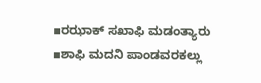▪ರಝಾಕ್ ಸಖಾಫಿ ಮಡಂತ್ಯಾರು
▪ಶಾಫಿ ಮದನಿ ಪಾಂಡವರಕಲ್ಲು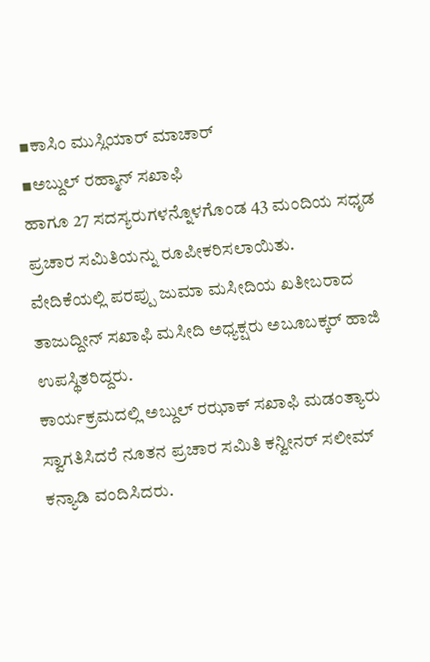▪ಕಾಸಿಂ ಮುಸ್ಲಿಯಾರ್ ಮಾಚಾರ್
▪ಅಬ್ದುಲ್ ರಹ್ಮಾನ್ ಸಖಾಫಿ
ಹಾಗೂ 27 ಸದಸ್ಯರುಗಳನ್ನೊಳಗೊಂಡ 43 ಮಂದಿಯ ಸಧೃಡ ಪ್ರಚಾರ ಸಮಿತಿಯನ್ನು ರೂಪೀಕರಿಸಲಾಯಿತು.
ವೇದಿಕೆಯಲ್ಲಿ ಪರಪ್ಪು ಜುಮಾ ಮಸೀದಿಯ ಖತೀಬರಾದ ತಾಜುದ್ದೀನ್ ಸಖಾಫಿ ಮಸೀದಿ ಅಧ್ಯಕ್ಷರು ಅಬೂಬಕ್ಕರ್ ಹಾಜಿ ಉಪಸ್ಥಿತರಿದ್ದರು.
ಕಾರ್ಯಕ್ರಮದಲ್ಲಿ ಅಬ್ದುಲ್ ರಝಾಕ್ ಸಖಾಫಿ ಮಡಂತ್ಯಾರು ಸ್ವಾಗತಿಸಿದರೆ ನೂತನ ಪ್ರಚಾರ ಸಮಿತಿ ಕನ್ವೀನರ್ ಸಲೀಮ್ ಕನ್ಯಾಡಿ ವಂದಿಸಿದರು.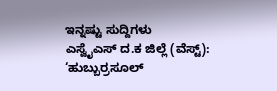ಇನ್ನಷ್ಟು ಸುದ್ದಿಗಳು
ಎಸ್ವೈಎಸ್ ದ.ಕ ಜಿಲ್ಲೆ (ವೆಸ್ಟ್): ‘ಹುಬ್ಬುರ್ರಸೂಲ್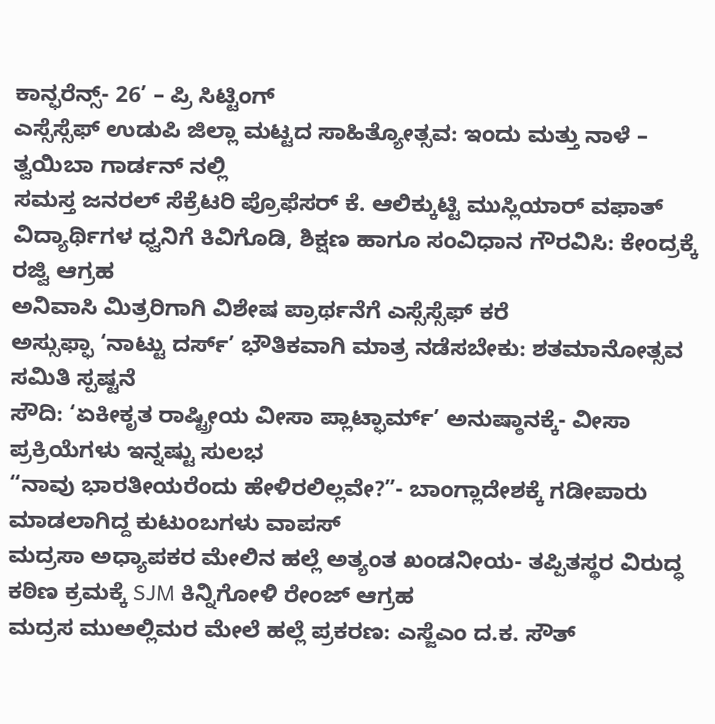ಕಾನ್ಫರೆನ್ಸ್- 26’ – ಪ್ರಿ ಸಿಟ್ಟಿಂಗ್
ಎಸ್ಸೆಸ್ಸೆಫ್ ಉಡುಪಿ ಜಿಲ್ಲಾ ಮಟ್ಟದ ಸಾಹಿತ್ಯೋತ್ಸವ: ಇಂದು ಮತ್ತು ನಾಳೆ – ತ್ವಯಿಬಾ ಗಾರ್ಡನ್ ನಲ್ಲಿ
ಸಮಸ್ತ ಜನರಲ್ ಸೆಕ್ರೆಟರಿ ಪ್ರೊಫೆಸರ್ ಕೆ. ಆಲಿಕ್ಕುಟ್ಟಿ ಮುಸ್ಲಿಯಾರ್ ವಫಾತ್
ವಿದ್ಯಾರ್ಥಿಗಳ ಧ್ವನಿಗೆ ಕಿವಿಗೊಡಿ, ಶಿಕ್ಷಣ ಹಾಗೂ ಸಂವಿಧಾನ ಗೌರವಿಸಿ: ಕೇಂದ್ರಕ್ಕೆ ರಜ್ವಿ ಆಗ್ರಹ
ಅನಿವಾಸಿ ಮಿತ್ರರಿಗಾಗಿ ವಿಶೇಷ ಪ್ರಾರ್ಥನೆಗೆ ಎಸ್ಸೆಸ್ಸೆಫ್ ಕರೆ
ಅಸ್ಸುಫ್ಫಾ ‘ನಾಟ್ಟು ದರ್ಸ್’ ಭೌತಿಕವಾಗಿ ಮಾತ್ರ ನಡೆಸಬೇಕು: ಶತಮಾನೋತ್ಸವ ಸಮಿತಿ ಸ್ಪಷ್ಟನೆ
ಸೌದಿ: ‘ಏಕೀಕೃತ ರಾಷ್ಟ್ರೀಯ ವೀಸಾ ಪ್ಲಾಟ್ಫಾರ್ಮ್’ ಅನುಷ್ಠಾನಕ್ಕೆ- ವೀಸಾ ಪ್ರಕ್ರಿಯೆಗಳು ಇನ್ನಷ್ಟು ಸುಲಭ
“ನಾವು ಭಾರತೀಯರೆಂದು ಹೇಳಿರಲಿಲ್ಲವೇ?”- ಬಾಂಗ್ಲಾದೇಶಕ್ಕೆ ಗಡೀಪಾರು ಮಾಡಲಾಗಿದ್ದ ಕುಟುಂಬಗಳು ವಾಪಸ್
ಮದ್ರಸಾ ಅಧ್ಯಾಪಕರ ಮೇಲಿನ ಹಲ್ಲೆ ಅತ್ಯಂತ ಖಂಡನೀಯ- ತಪ್ಪಿತಸ್ಥರ ವಿರುದ್ಧ ಕಠಿಣ ಕ್ರಮಕ್ಕೆ SJM ಕಿನ್ನಿಗೋಳಿ ರೇಂಜ್ ಆಗ್ರಹ
ಮದ್ರಸ ಮುಅಲ್ಲಿಮರ ಮೇಲೆ ಹಲ್ಲೆ ಪ್ರಕರಣ: ಎಸ್ಜೆಎಂ ದ.ಕ. ಸೌತ್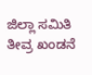ಜಿಲ್ಲಾ ಸಮಿತಿ ತೀವ್ರ ಖಂಡನೆ